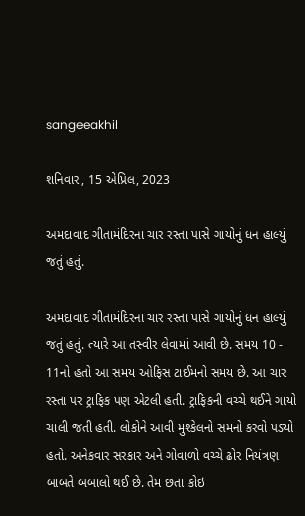sangeeakhil

શનિવાર, 15 એપ્રિલ, 2023

અમદાવાદ ગીતામંદિરના ચાર રસ્તા પાસે ગાયોનું ધન હાલ્યું જતું હતું.

અમદાવાદ ગીતામંદિરના ચાર રસ્તા પાસે ગાયોનું ધન હાલ્યું જતું હતું. ત્યારે આ તસ્વીર લેવામાં આવી છે. સમય 10 - 11નો હતો આ સમય ઓફિસ ટાઈમનો સમય છે. આ ચાર રસ્તા પર ટ્રાફિક પણ એટલી હતી. ટ્રાફિકની વચ્ચે થઈને ગાયો ચાલી જતી હતી. લોકોને આવી મુશ્કેલનો સમનો કરવો પડ્યો હતો. અનેકવાર સરકાર અને ગોવાળો વચ્ચે ઢોર નિયંત્રણ બાબતે બબાલો થઈ છે. તેમ છતા કોઇ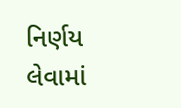નિર્ણય લેવામાં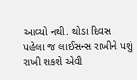આવ્યો નથી. થોડા દિવસ પહેલા જ લાઈસન્સ રાખીને પશું રાખી શકશે એવી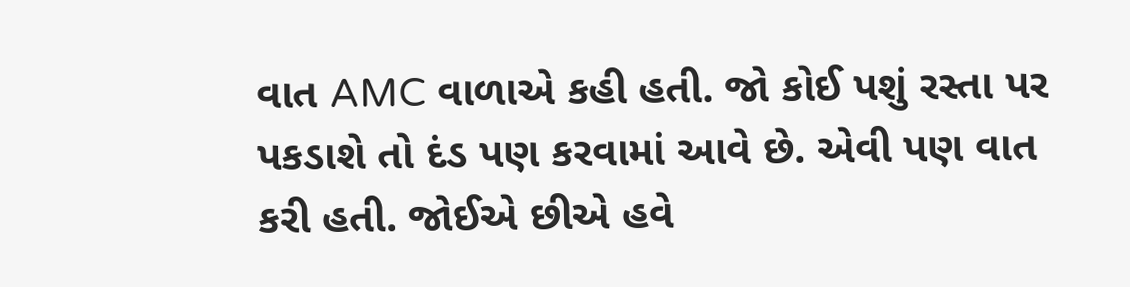વાત AMC વાળાએ કહી હતી. જો કોઈ પશું રસ્તા પર પકડાશે તો દંડ પણ કરવામાં આવે છે. એવી પણ વાત કરી હતી. જોઈએ છીએ હવે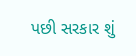પછી સરકાર શું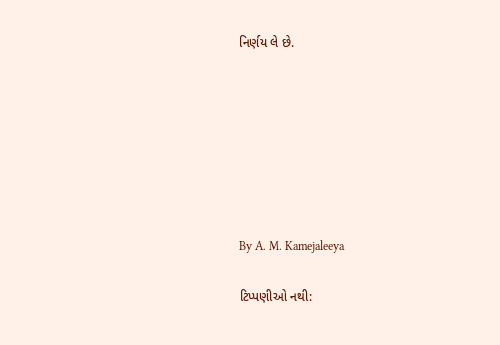નિર્ણય લે છે.







By A. M. Kamejaleeya

ટિપ્પણીઓ નથી: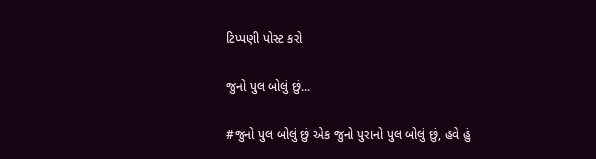ટિપ્પણી પોસ્ટ કરો

જુનો પુલ બોલું છું...

#જુનો પુલ બોલું છું એક જુનો પુરાનો પુલ બોલું છું, હવે હું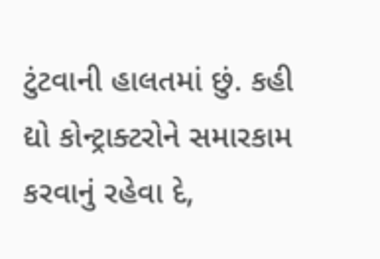ટુંટવાની હાલતમાં છું. કહી દ્યો કોન્ટ્રાક્ટરોને સમારકામ કરવાનું રહેવા દે,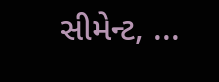સીમેન્ટ, ...